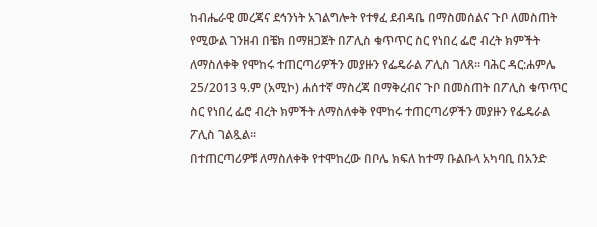ከብሔራዊ መረጃና ደኅንነት አገልግሎት የተፃፈ ደብዳቤ በማስመሰልና ጉቦ ለመስጠት የሚውል ገንዘብ በቼክ በማዘጋጀት በፖሊስ ቁጥጥር ስር የነበረ ፌሮ ብረት ክምችት ለማስለቀቅ የሞከሩ ተጠርጣሪዎችን መያዙን የፌዴራል ፖሊስ ገለጸ። ባሕር ዳር:ሐምሌ 25/2013 ዓ.ም (አሚኮ) ሐሰተኛ ማስረጃ በማቅረብና ጉቦ በመስጠት በፖሊስ ቁጥጥር ስር የነበረ ፌሮ ብረት ክምችት ለማስለቀቅ የሞከሩ ተጠርጣሪዎችን መያዙን የፌዴራል ፖሊስ ገልጿል።
በተጠርጣሪዎቹ ለማስለቀቅ የተሞከረው በቦሌ ክፍለ ከተማ ቡልቡላ አካባቢ በአንድ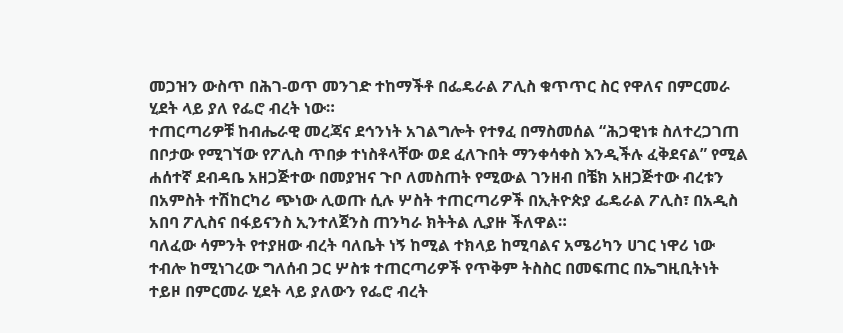መጋዝን ውስጥ በሕገ-ወጥ መንገድ ተከማችቶ በፌዴራል ፖሊስ ቁጥጥር ስር የዋለና በምርመራ ሂደት ላይ ያለ የፌሮ ብረት ነው።
ተጠርጣሪዎቹ ከብሔራዊ መረጃና ደኅንነት አገልግሎት የተፃፈ በማስመሰል “ሕጋዊነቱ ስለተረጋገጠ በቦታው የሚገኘው የፖሊስ ጥበቃ ተነስቶላቸው ወደ ፈለጉበት ማንቀሳቀስ እንዲችሉ ፈቅደናል” የሚል ሐሰተኛ ደብዳቤ አዘጋጅተው በመያዝና ጉቦ ለመስጠት የሚውል ገንዘብ በቼክ አዘጋጅተው ብረቱን በአምስት ተሽከርካሪ ጭነው ሊወጡ ሲሉ ሦስት ተጠርጣሪዎች በኢትዮጵያ ፌዴራል ፖሊስ፣ በአዲስ አበባ ፖሊስና በፋይናንስ ኢንተለጀንስ ጠንካራ ክትትል ሊያዙ ችለዋል።
ባለፈው ሳምንት የተያዘው ብረት ባለቤት ነኝ ከሚል ተክላይ ከሚባልና አሜሪካን ሀገር ነዋሪ ነው ተብሎ ከሚነገረው ግለሰብ ጋር ሦስቱ ተጠርጣሪዎች የጥቅም ትስስር በመፍጠር በኤግዚቢትነት ተይዞ በምርመራ ሂደት ላይ ያለውን የፌሮ ብረት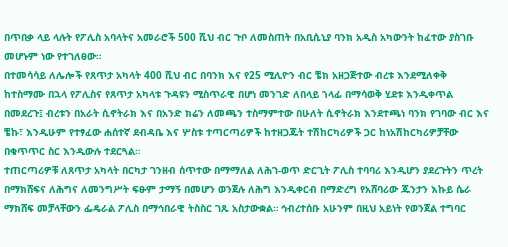በጥበቃ ላይ ላሉት የፖሊስ አባላትና አመራሮች 500 ሺህ ብር ጉቦ ለመስጠት በአቢሲኒያ ባንክ አዲስ አካውንት ከፈተው ያስገቡ መሆኑም ነው የተገለፀው።
በተመሳሳይ ለሌሎች የጸጥታ አካላት 400 ሺህ ብር በባንክ እና የ25 ሚሊዮን ብር ቼክ አዘጋጅተው ብረቱ እንደሚለቀቅ ከተስማሙ በኋላ የፖሊስና የጸጥታ አካላቱ ጉዳዩን ሚስጥራዊ በሆነ መንገድ ለበላይ ኀላፊ በማሳወቅ ሂደቱ እንዲቀጥል በመደረጉ፤ ብረቱን በአራት ሲኖትራክ እና በአንድ ክሬን ለመጫን ተስማምተው በሁለት ሲኖትራክ እንደተጫነ ባንክ የገባው ብር እና ቼኩ፣ እንዲሁም የተፃፈው ሐሰተኛ ደብዳቤ እና ሦስቱ ተጣርጣሪዎች ከተዘጋጁት ተሽከርካሪዎች ጋር ከነአሽከርካሪዎቻቸው በቁጥጥር ስር እንዲውሉ ተደርጓል።
ተጠርጣሪዎቹ ለጸጥታ አካላት በርካታ ገንዘብ ሰጥተው በማማለል ለሕገ-ወጥ ድርጊት ፖሊስ ተባባሪ እንዲሆን ያደረጉትን ጥረት በማክሸፍና ለሕግና ለመንግሥት ፍፁም ታማኝ በመሆን ወንጀሉ ለሕግ እንዲቀርብ በማድረግ የአሸባሪው ጁንታን እኩይ ሴራ ማክሸፍ መቻላቸውን ፌዴራል ፖሊስ በማኅበራዊ ትስስር ገጹ አስታውቋል። ኅብረተሰቡ አሁንም በዚህ አይነት የወንጀል ተግባር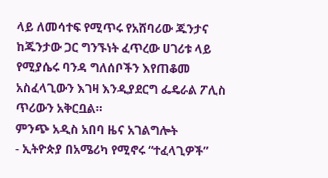ላይ ለመሳተፍ የሚጥሩ የአሸባሪው ጁንታና ከጁንታው ጋር ግንኙነት ፈጥረው ሀገሪቱ ላይ የሚያሴሩ ባንዳ ግለሰቦችን እየጠቆመ አስፈላጊውን እገዛ እንዲያደርግ ፌዴራል ፖሊስ ጥሪውን አቅርቧል።
ምንጭ አዲስ አበባ ዜና አገልግሎት
- ኢትዮጵያ በአሜሪካ የሚኖሩ “ተፈላጊዎች”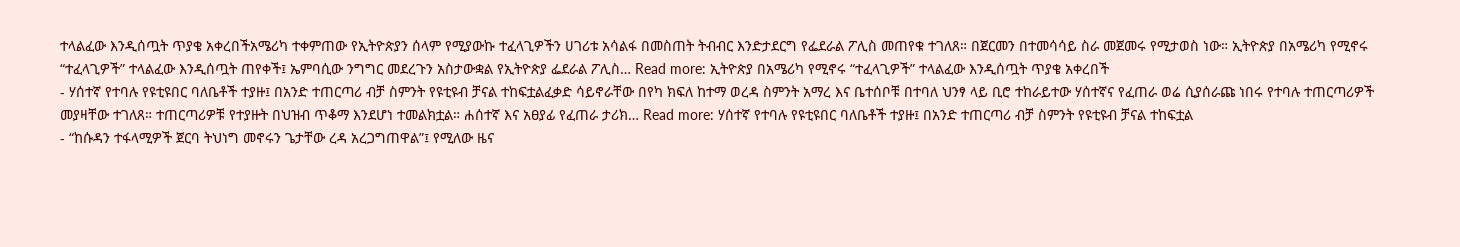ተላልፈው እንዲሰጧት ጥያቄ አቀረበችአሜሪካ ተቀምጠው የኢትዮጵያን ሰላም የሚያውኩ ተፈላጊዎችን ሀገሪቱ አሳልፋ በመስጠት ትብብር እንድታደርግ የፌደራል ፖሊስ መጠየቁ ተገለጸ። በጀርመን በተመሳሳይ ስራ መጀመሩ የሚታወስ ነው። ኢትዮጵያ በአሜሪካ የሚኖሩ “ተፈላጊዎች” ተላልፈው እንዲሰጧት ጠየቀች፤ ኤምባሲው ንግግር መደረጉን አስታውቋል የኢትዮጵያ ፌደራል ፖሊስ… Read more: ኢትዮጵያ በአሜሪካ የሚኖሩ “ተፈላጊዎች” ተላልፈው እንዲሰጧት ጥያቄ አቀረበች
- ሃሰተኛ የተባሉ የዩቲዩበር ባለቤቶች ተያዙ፤ በአንድ ተጠርጣሪ ብቻ ስምንት የዩቲዩብ ቻናል ተከፍቷልፈቃድ ሳይኖራቸው በየካ ክፍለ ከተማ ወረዳ ስምንት አማረ እና ቤተሰቦቹ በተባለ ህንፃ ላይ ቢሮ ተከራይተው ሃሰተኛና የፈጠራ ወሬ ሲያሰራጩ ነበሩ የተባሉ ተጠርጣሪዎች መያዛቸው ተገለጸ። ተጠርጣሪዎቹ የተያዙት በህዝብ ጥቆማ እንደሆነ ተመልክቷል። ሐሰተኛ እና አፀያፊ የፈጠራ ታሪክ… Read more: ሃሰተኛ የተባሉ የዩቲዩበር ባለቤቶች ተያዙ፤ በአንድ ተጠርጣሪ ብቻ ስምንት የዩቲዩብ ቻናል ተከፍቷል
- “ከሱዳን ተፋላሚዎች ጀርባ ትህነግ መኖሩን ጌታቸው ረዳ አረጋግጠዋል”፤ የሚለው ዜና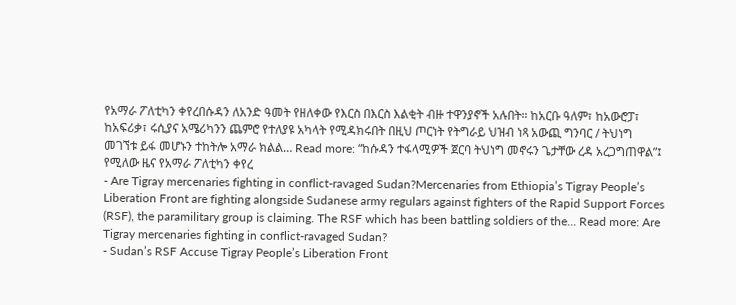የአማራ ፖለቲካን ቀየረበሱዳን ለአንድ ዓመት የዘለቀው የእርስ በእርስ እልቂት ብዙ ተዋንያኖች አሉበት። ከአርቡ ዓለም፣ ከአውሮፓ፣ ከአፍሪቃ፣ ሩሲያና አሜሪካንን ጨምሮ የተለያዩ አካላት የሚዳክሩበት በዚህ ጦርነት የትግራይ ህዝብ ነጻ አውጪ ግንባር / ትህነግ መገኘቱ ይፋ መሆኑን ተከትሎ አማራ ክልል… Read more: “ከሱዳን ተፋላሚዎች ጀርባ ትህነግ መኖሩን ጌታቸው ረዳ አረጋግጠዋል”፤ የሚለው ዜና የአማራ ፖለቲካን ቀየረ
- Are Tigray mercenaries fighting in conflict-ravaged Sudan?Mercenaries from Ethiopia’s Tigray People’s Liberation Front are fighting alongside Sudanese army regulars against fighters of the Rapid Support Forces (RSF), the paramilitary group is claiming. The RSF which has been battling soldiers of the… Read more: Are Tigray mercenaries fighting in conflict-ravaged Sudan?
- Sudan’s RSF Accuse Tigray People’s Liberation Front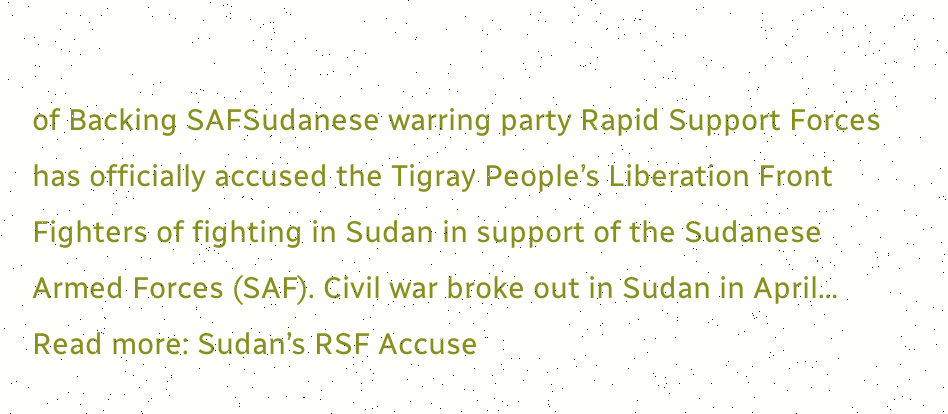of Backing SAFSudanese warring party Rapid Support Forces has officially accused the Tigray People’s Liberation Front Fighters of fighting in Sudan in support of the Sudanese Armed Forces (SAF). Civil war broke out in Sudan in April… Read more: Sudan’s RSF Accuse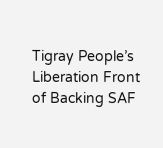Tigray People’s Liberation Front of Backing SAF